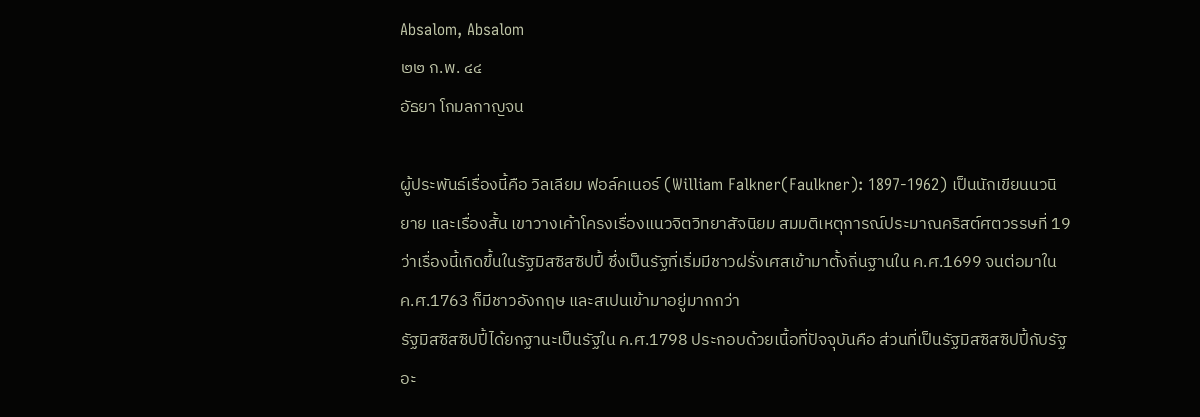Absalom, Absalom
๒๒ ก.พ. ๔๔
อัธยา โกมลกาญจน

ผู้ประพันธ์เรื่องนี้คือ วิลเลียม ฟอล์คเนอร์ (William Falkner(Faulkner): 1897-1962) เป็นนักเขียนนวนิยาย และเรื่องสั้น เขาวางเค้าโครงเรื่องแนวจิตวิทยาสัจนิยม สมมติเหตุการณ์ประมาณคริสต์ศตวรรษที่ 19 ว่าเรื่องนี้เกิดขึ้นในรัฐมิสซิสซิปปี้ ซึ่งเป็นรัฐที่เริ่มมีชาวฝรั่งเศสเข้ามาตั้งถิ่นฐานใน ค.ศ.1699 จนต่อมาใน ค.ศ.1763 ก็มีชาวอังกฤษ และสเปนเข้ามาอยู่มากกว่า
รัฐมิสซิสซิปปี้ได้ยกฐานะเป็นรัฐใน ค.ศ.1798 ประกอบด้วยเนื้อที่ปัจจุบันคือ ส่วนที่เป็นรัฐมิสซิสซิปปี้กับรัฐอะ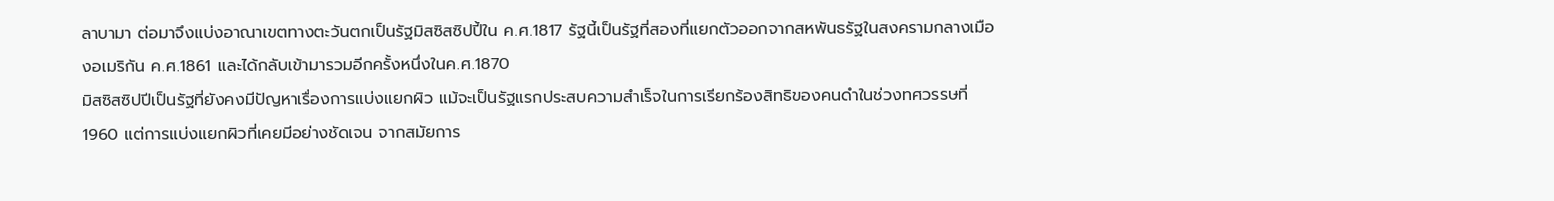ลาบามา ต่อมาจึงแบ่งอาณาเขตทางตะวันตกเป็นรัฐมิสซิสซิปปี้ใน ค.ศ.1817 รัฐนี้เป็นรัฐที่สองที่แยกตัวออกจากสหพันธรัฐในสงครามกลางเมืองอเมริกัน ค.ศ.1861 และได้กลับเข้ามารวมอีกครั้งหนึ่งในค.ศ.1870
มิสซิสซิปปีเป็นรัฐที่ยังคงมีปัญหาเรื่องการแบ่งแยกผิว แม้จะเป็นรัฐแรกประสบความสำเร็จในการเรียกร้องสิทธิของคนดำในช่วงทศวรรษที่1960 แต่การแบ่งแยกผิวที่เคยมีอย่างชัดเจน จากสมัยการ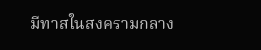มีทาสในสงครามกลาง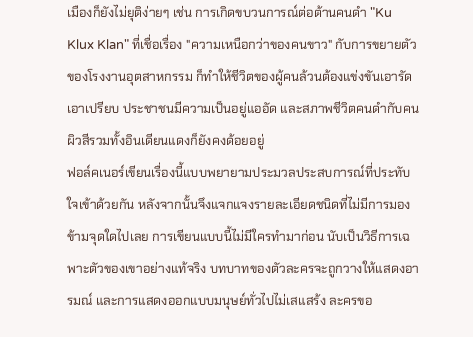เมืองก็ยังไม่ยุติง่ายๆ เช่น การเกิดขบวนการณ์ต่อต้านคนดำ "Ku Klux Klan" ที่เชื่อเรื่อง "ความเหนือกว่าของคนขาว" กับการขยายตัวของโรงงานอุตสาหกรรม ก็ทำให้ชีวิตของผู้คนล้วนต้องแข่งขันเอารัดเอาเปรียบ ประชาชนมีความเป็นอยู่แออัด และสภาพชีวิตคนดำกับคนผิวสีรวมทั้งอินเดียนแดงก็ยังคงด้อยอยู่
ฟอล์คเนอร์เขียนเรื่องนี้แบบพยายามประมวลประสบการณ์ที่ประทับใจเข้าด้วยกัน หลังจากนั้นจึงแจกแจงรายละเอียดชนิดที่ไม่มีการมองข้ามจุดใดไปเลย การเขียนแบบนี้ไม่มีใครทำมาก่อน นับเป็นวิธีการเฉพาะตัวของเขาอย่างแท้จริง บทบาทของตัวละครจะถูกวางให้แสดงอารมณ์ และการแสดงออกแบบมนุษย์ทั่วไปไม่เสแสร้ง ละครขอ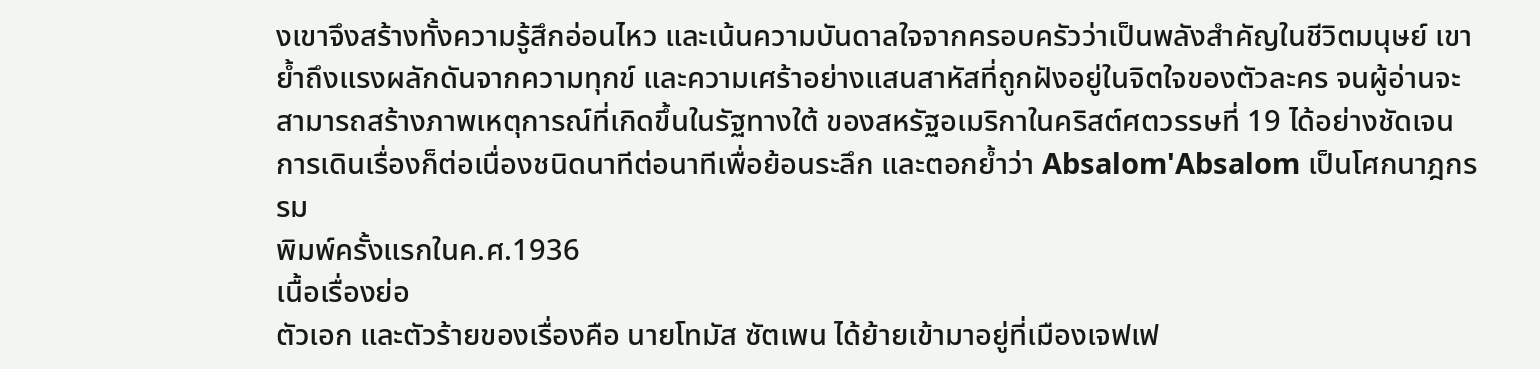งเขาจึงสร้างทั้งความรู้สึกอ่อนไหว และเน้นความบันดาลใจจากครอบครัวว่าเป็นพลังสำคัญในชีวิตมนุษย์ เขาย้ำถึงแรงผลักดันจากความทุกข์ และความเศร้าอย่างแสนสาหัสที่ถูกฝังอยู่ในจิตใจของตัวละคร จนผู้อ่านจะสามารถสร้างภาพเหตุการณ์ที่เกิดขึ้นในรัฐทางใต้ ของสหรัฐอเมริกาในคริสต์ศตวรรษที่ 19 ได้อย่างชัดเจน การเดินเรื่องก็ต่อเนื่องชนิดนาทีต่อนาทีเพื่อย้อนระลึก และตอกย้ำว่า Absalom'Absalom เป็นโศกนาฎกรรม
พิมพ์ครั้งแรกในค.ศ.1936
เนื้อเรื่องย่อ
ตัวเอก และตัวร้ายของเรื่องคือ นายโทมัส ซัตเพน ได้ย้ายเข้ามาอยู่ที่เมืองเจฟเฟ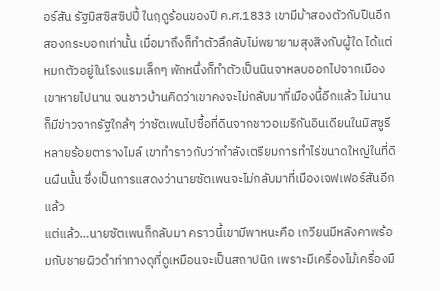อร์สัน รัฐมิสซิสซิปปี้ ในฤดูร้อนของปี ค.ศ.1833 เขามีม้าสองตัวกับปืนอีกสองกระบอกเท่านั้น เมื่อมาถึงก็ทำตัวลึกลับไม่พยายามสุงสิงกับผู้ใด ได้แต่หมกตัวอยู่ในโรงแรมเล็กๆ พักหนึ่งก็ทำตัวเป็นนินจาหลบออกไปจากเมือง เขาหายไปนาน จนชาวบ้านคิดว่าเขาคงจะไม่กลับมาที่เมืองนี้อีกแล้ว ไม่นานก็มีข่าวจากรัฐใกล้ๆ ว่าซัตเพนไปซื้อที่ดินจากชาวอเมริกันอินเดียนในมิสซูรีหลายร้อยตารางไมล์ เขาทำราวกับว่ากำลังเตรียมการทำไร่ขนาดใหญ่ในที่ดินผืนนั้น ซึ่งเป็นการแสดงว่านายซัตเพนจะไม่กลับมาที่เมืองเจฟเฟอร์สันอีกแล้ว
แต่แล้ว…นายซัตเพนก็กลับมา คราวนี้เขามีพาหนะคือ เกวียนมีหลังคาพร้อมกับชายผิวดำท่าทางดุที่ดูเหมือนจะเป็นสถาปนิก เพราะมีเครื่องไม้เครื่องมื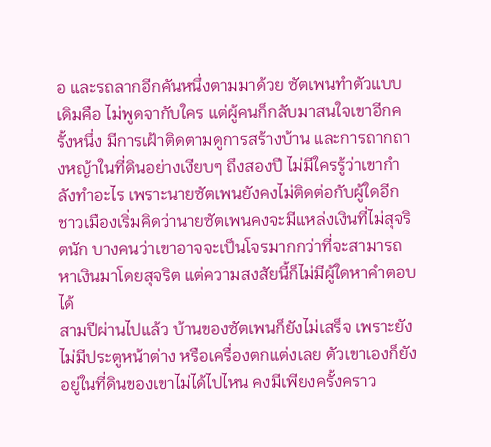อ และรถลากอีกคันหนึ่งตามมาด้วย ซัตเพนทำตัวแบบเดิมคือ ไม่พูดจากับใคร แต่ผู้คนก็กลับมาสนใจเขาอีกครั้งหนึ่ง มีการเฝ้าติดตามดูการสร้างบ้าน และการถากถางหญ้าในที่ดินอย่างเงียบๆ ถึงสองปี ไม่มีใครรู้ว่าเขากำลังทำอะไร เพราะนายซัตเพนยังคงไม่ติดต่อกับผู้ใดอีก ชาวเมืองเริ่มคิดว่านายซัตเพนคงจะมีแหล่งเงินที่ไม่สุจริตนัก บางคนว่าเขาอาจจะเป็นโจรมากกว่าที่จะสามารถหาเงินมาโดยสุจริต แต่ความสงสัยนี้ก็ไม่มีผู้ใดหาคำตอบได้
สามปีผ่านไปแล้ว บ้านของซัตเพนก็ยังไม่เสร็จ เพราะยังไม่มีประตูหน้าต่าง หรือเครื่องตกแต่งเลย ตัวเขาเองก็ยังอยู่ในที่ดินของเขาไม่ได้ไปไหน คงมีเพียงครั้งคราว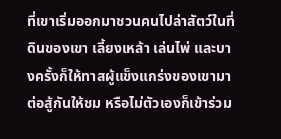ที่เขาเริ่มออกมาชวนคนไปล่าสัตว์ในที่ดินของเขา เลี้ยงเหล้า เล่นไพ่ และบางครั้งก็ให้ทาสผู้แข็งแกร่งของเขามาต่อสู้กันให้ชม หรือไม่ตัวเองก็เข้าร่วม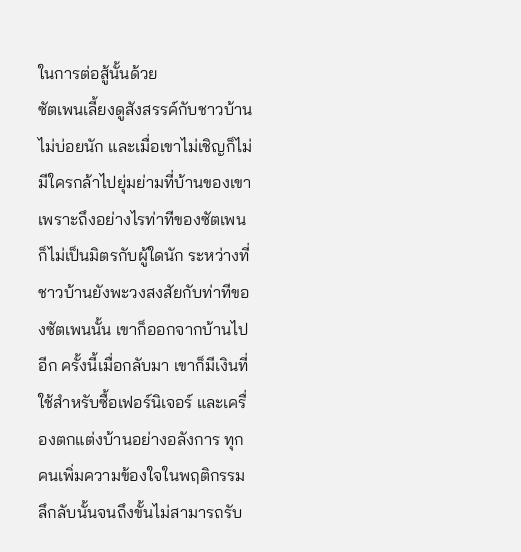ในการต่อสู้นั้นด้วย
ซัตเพนเลี้ยงดูสังสรรค์กับชาวบ้านไม่บ่อยนัก และเมื่อเขาไม่เชิญก็ไม่มีใครกล้าไปยุ่มย่ามที่บ้านของเขา เพราะถึงอย่างไรท่าทีของซัตเพนก็ไม่เป็นมิตรกับผู้ใดนัก ระหว่างที่ชาวบ้านยังพะวงสงสัยกับท่าทีของซัตเพนนั้น เขาก็ออกจากบ้านไปอีก ครั้งนี้เมื่อกลับมา เขาก็มีเงินที่ใช้สำหรับซื้อเฟอร์นิเจอร์ และเครื่องตกแต่งบ้านอย่างอลังการ ทุกคนเพิ่มความข้องใจในพฤติกรรมลึกลับนั้นจนถึงขั้นไม่สามารถรับ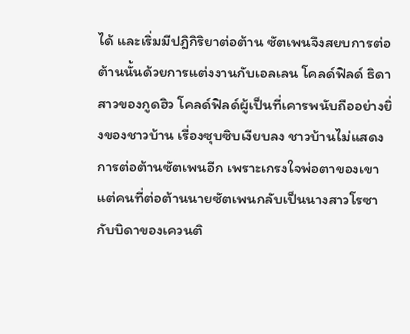ได้ และเริ่มมีปฎิกิริยาต่อต้าน ซัตเพนจึงสยบการต่อต้านนั้นด้วยการแต่งงานกับเอลเลน โคลด์ฟิลด์ ธิดาสาวของกูดฮิว โคลด์ฟิลด์ผู้เป็นที่เคารพนับถืออย่างยิ่งของชาวบ้าน เรื่องซุบซิบเงียบลง ชาวบ้านไม่แสดงการต่อต้านซัตเพนอีก เพราะเกรงใจพ่อตาของเขา แต่คนที่ต่อต้านนายซัตเพนกลับเป็นนางสาวโรซากับบิดาของเควนติ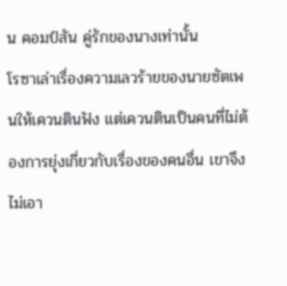น คอมป์สัน คู่รักของนางเท่านั้น
โรซาเล่าเรื่องความเลวร้ายของนายซัตเพนให้เควนตินฟัง แต่เควนตินเป็นคนที่ไม่ต้องการยุ่งเกี่ยวกับเรื่องของคนอื่น เขาจึงไม่เอา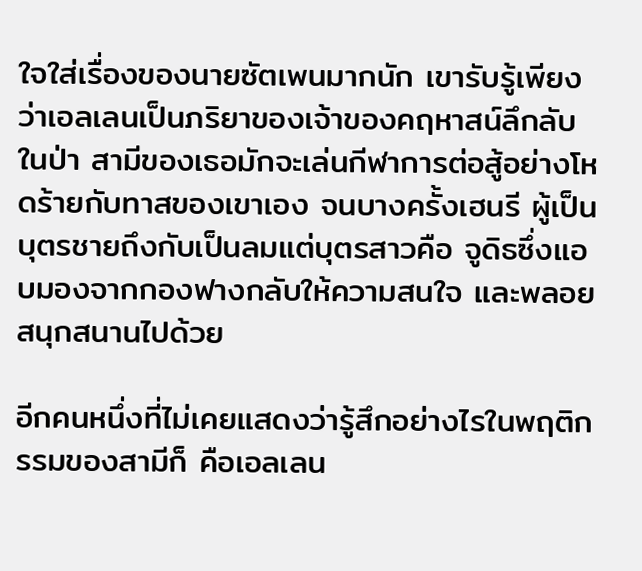ใจใส่เรื่องของนายซัตเพนมากนัก เขารับรู้เพียงว่าเอลเลนเป็นภริยาของเจ้าของคฤหาสน์ลึกลับในป่า สามีของเธอมักจะเล่นกีฬาการต่อสู้อย่างโหดร้ายกับทาสของเขาเอง จนบางครั้งเฮนรี ผู้เป็นบุตรชายถึงกับเป็นลมแต่บุตรสาวคือ จูดิธซึ่งแอบมองจากกองฟางกลับให้ความสนใจ และพลอยสนุกสนานไปด้วย

อีกคนหนึ่งที่ไม่เคยแสดงว่ารู้สึกอย่างไรในพฤติกรรมของสามีก็ คือเอลเลน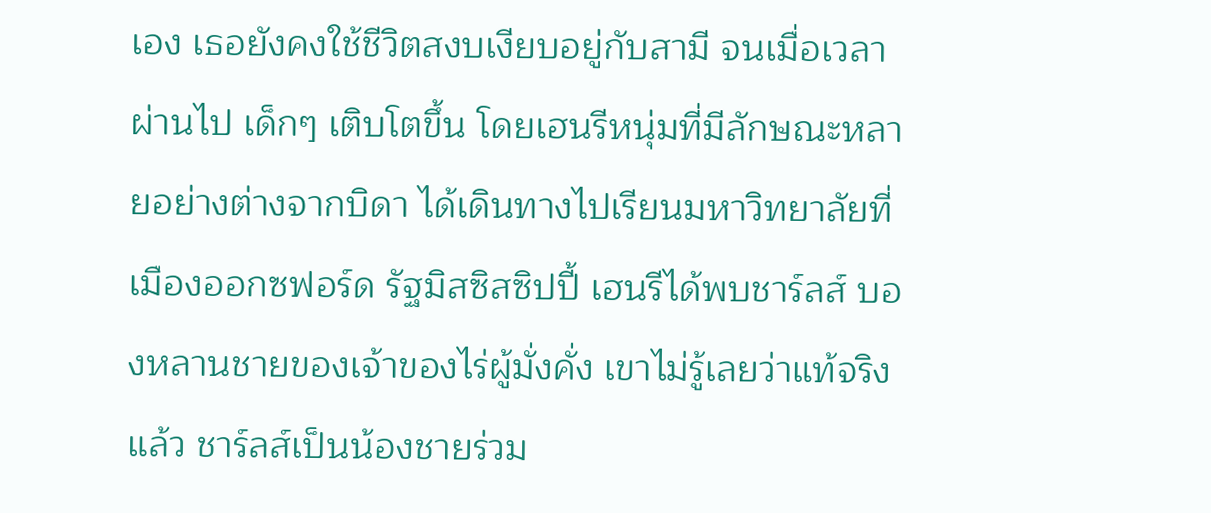เอง เธอยังคงใช้ชีวิตสงบเงียบอยู่กับสามี จนเมื่อเวลาผ่านไป เด็กๆ เติบโตขึ้น โดยเฮนรีหนุ่มที่มีลักษณะหลายอย่างต่างจากบิดา ได้เดินทางไปเรียนมหาวิทยาลัยที่เมืองออกซฟอร์ด รัฐมิสซิสซิปปี้ เฮนรีได้พบชาร์ลส์ บองหลานชายของเจ้าของไร่ผู้มั่งคั่ง เขาไม่รู้เลยว่าแท้จริงแล้ว ชาร์ลส์เป็นน้องชายร่วม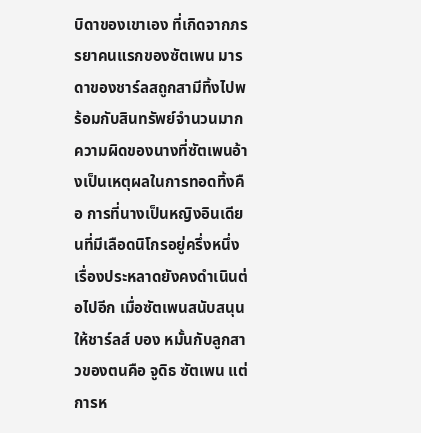บิดาของเขาเอง ที่เกิดจากภรรยาคนแรกของซัตเพน มารดาของชาร์ลสถูกสามีทิ้งไปพร้อมกับสินทรัพย์จำนวนมาก ความผิดของนางที่ซัตเพนอ้างเป็นเหตุผลในการทอดทิ้งคือ การที่นางเป็นหญิงอินเดียนที่มีเลือดนิโกรอยู่ครึ่งหนึ่ง
เรื่องประหลาดยังคงดำเนินต่อไปอีก เมื่อซัตเพนสนับสนุนให้ชาร์ลส์ บอง หมั้นกับลูกสาวของตนคือ จูดิธ ซัตเพน แต่การห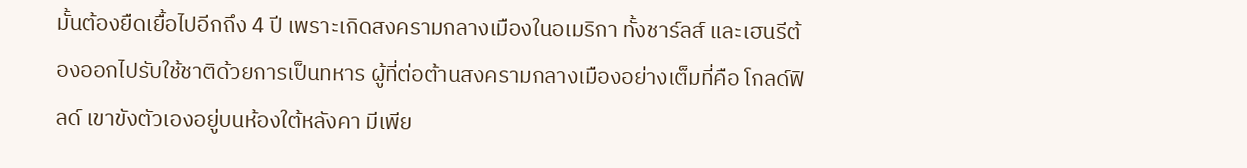มั้นต้องยืดเยื้อไปอีกถึง 4 ปี เพราะเกิดสงครามกลางเมืองในอเมริกา ทั้งชาร์ลส์ และเฮนรีต้องออกไปรับใช้ชาติด้วยการเป็นทหาร ผู้ที่ต่อต้านสงครามกลางเมืองอย่างเต็มที่คือ โกลด์ฟิลด์ เขาขังตัวเองอยู่บนห้องใต้หลังคา มีเพีย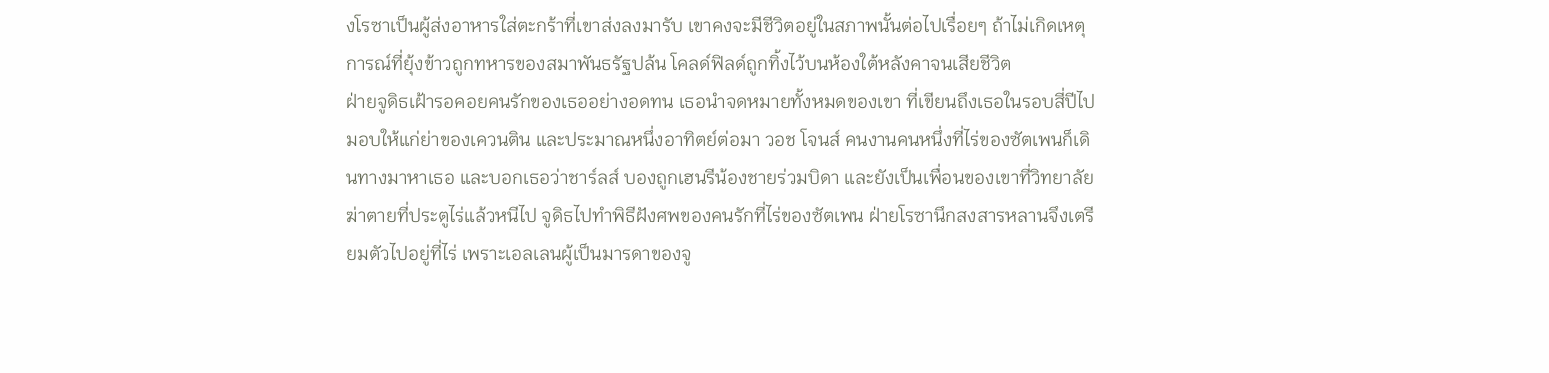งโรซาเป็นผู้ส่งอาหารใส่ตะกร้าที่เขาส่งลงมารับ เขาคงจะมีชีวิตอยู่ในสภาพนั้นต่อไปเรื่อยๆ ถ้าไม่เกิดเหตุการณ์ที่ยุ้งข้าวถูกทหารของสมาพันธรัฐปล้น โคลด์ฟิลด์ถูกทิ้งไว้บนห้องใต้หลังคาจนเสียชีวิต
ฝ่ายจูดิธเฝ้ารอคอยคนรักของเธออย่างอดทน เธอนำจดหมายทั้งหมดของเขา ที่เขียนถึงเธอในรอบสี่ปีไปมอบให้แก่ย่าของเควนติน และประมาณหนึ่งอาทิตย์ต่อมา วอช โจนส์ คนงานคนหนึ่งที่ไร่ของซัตเพนก็เดินทางมาหาเธอ และบอกเธอว่าชาร์ลส์ บองถูกเฮนรีน้องชายร่วมบิดา และยังเป็นเพื่อนของเขาที่วิทยาลัยฆ่าตายที่ประตูไร่แล้วหนีไป จูดิธไปทำพิธีฝังศพของคนรักที่ไร่ของซัตเพน ฝ่ายโรซานึกสงสารหลานจึงเตรียมตัวไปอยู่ที่ไร่ เพราะเอลเลนผู้เป็นมารดาของจู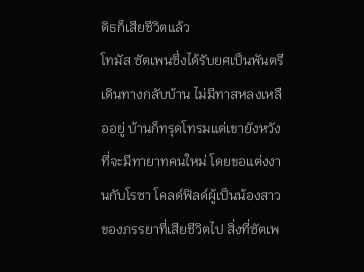ดิธก็เสียชีวิตแล้ว
โทมัส ซัตเพนซึ่งได้รับยศเป็นพันตรีเดินทางกลับบ้าน ไม่มีทาสหลงเหลืออยู่ บ้านก็ทรุดโทรมแต่เขายังหวังที่จะมีทายาทคนใหม่ โดยขอแต่งงานกับโรซา โคลด์ฟิลด์ผู้เป็นน้องสาวของภรรยาที่เสียชีวิตไป สิ่งที่ซัตเพ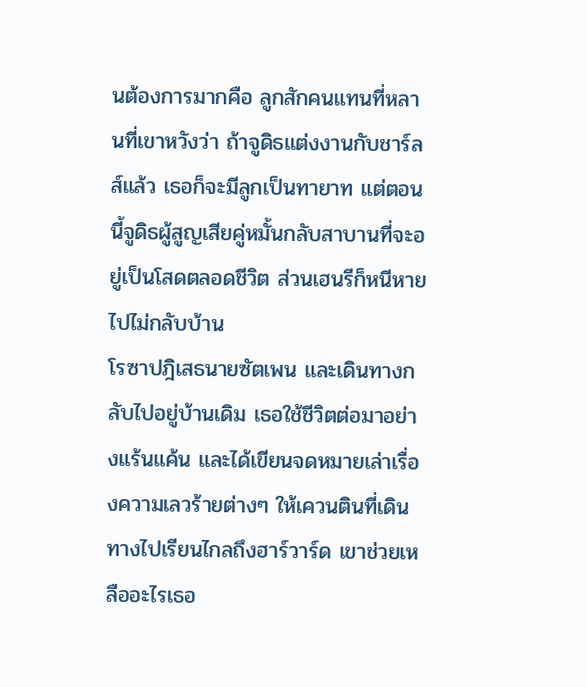นต้องการมากคือ ลูกสักคนแทนที่หลานที่เขาหวังว่า ถ้าจูดิธแต่งงานกับชาร์ลส์แล้ว เธอก็จะมีลูกเป็นทายาท แต่ตอนนี้จูดิธผู้สูญเสียคู่หมั้นกลับสาบานที่จะอยู่เป็นโสดตลอดชีวิต ส่วนเฮนรีก็หนีหายไปไม่กลับบ้าน
โรซาปฎิเสธนายซัตเพน และเดินทางกลับไปอยู่บ้านเดิม เธอใช้ชีวิตต่อมาอย่างแร้นแค้น และได้เขียนจดหมายเล่าเรื่องความเลวร้ายต่างๆ ให้เควนตินที่เดินทางไปเรียนไกลถึงฮาร์วาร์ด เขาช่วยเหลืออะไรเธอ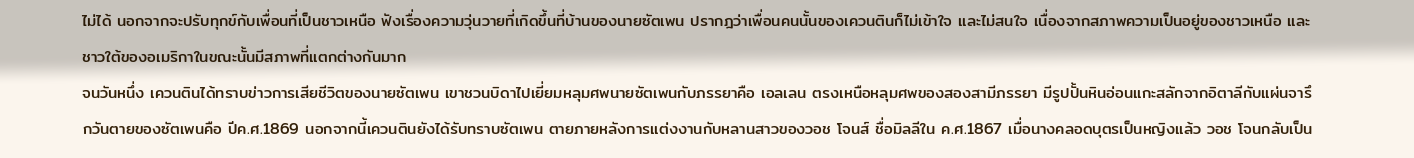ไม่ได้ นอกจากจะปรับทุกข์กับเพื่อนที่เป็นชาวเหนือ ฟังเรื่องความวุ่นวายที่เกิดขึ้นที่บ้านของนายซัตเพน ปรากฎว่าเพื่อนคนนั้นของเควนตินก็ไม่เข้าใจ และไม่สนใจ เนื่องจากสภาพความเป็นอยู่ของชาวเหนือ และชาวใต้ของอเมริกาในขณะนั้นมีสภาพที่แตกต่างกันมาก
จนวันหนึ่ง เควนตินได้ทราบข่าวการเสียชีวิตของนายซัตเพน เขาชวนบิดาไปเยี่ยมหลุมศพนายซัตเพนกับภรรยาคือ เอลเลน ตรงเหนือหลุมศพของสองสามีภรรยา มีรูปปั้นหินอ่อนแกะสลักจากอิตาลีกับแผ่นจารึกวันตายของซัตเพนคือ ปีค.ศ.1869 นอกจากนี้เควนตินยังได้รับทราบซัตเพน ตายภายหลังการแต่งงานกับหลานสาวของวอช โจนส์ ชื่อมิลลีใน ค.ศ.1867 เมื่อนางคลอดบุตรเป็นหญิงแล้ว วอช โจนกลับเป็น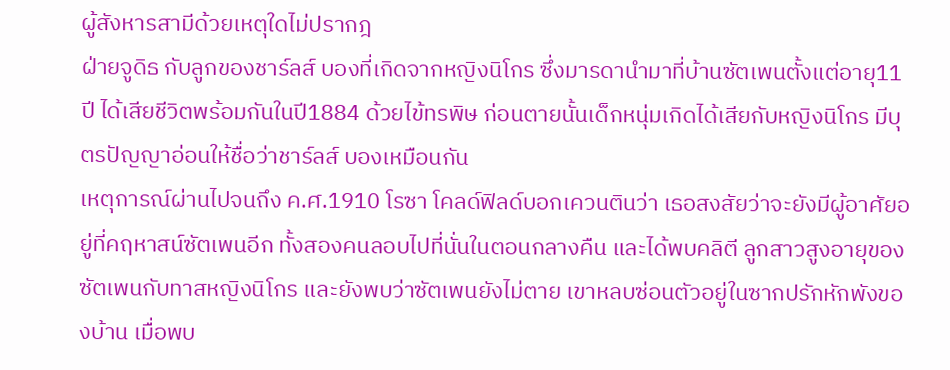ผู้สังหารสามีด้วยเหตุใดไม่ปรากฎ
ฝ่ายจูดิธ กับลูกของชาร์ลส์ บองที่เกิดจากหญิงนิโกร ซึ่งมารดานำมาที่บ้านซัตเพนตั้งแต่อายุ11 ปี ได้เสียชีวิตพร้อมกันในปี1884 ด้วยไข้ทรพิษ ก่อนตายนั้นเด็กหนุ่มเกิดได้เสียกับหญิงนิโกร มีบุตรปัญญาอ่อนให้ชื่อว่าชาร์ลส์ บองเหมือนกัน
เหตุการณ์ผ่านไปจนถึง ค.ศ.1910 โรซา โคลด์ฟิลด์บอกเควนตินว่า เธอสงสัยว่าจะยังมีผู้อาศัยอยู่ที่คฤหาสน์ซัตเพนอีก ทั้งสองคนลอบไปที่นั่นในตอนกลางคืน และได้พบคลิตี ลูกสาวสูงอายุของซัตเพนกับทาสหญิงนิโกร และยังพบว่าซัตเพนยังไม่ตาย เขาหลบซ่อนตัวอยู่ในซากปรักหักพังของบ้าน เมื่อพบ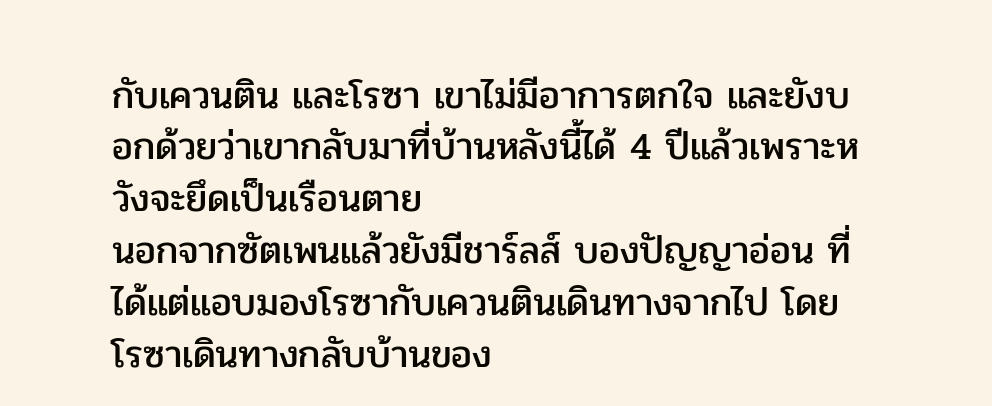กับเควนติน และโรซา เขาไม่มีอาการตกใจ และยังบอกด้วยว่าเขากลับมาที่บ้านหลังนี้ได้ 4 ปีแล้วเพราะหวังจะยึดเป็นเรือนตาย
นอกจากซัตเพนแล้วยังมีชาร์ลส์ บองปัญญาอ่อน ที่ได้แต่แอบมองโรซากับเควนตินเดินทางจากไป โดยโรซาเดินทางกลับบ้านของ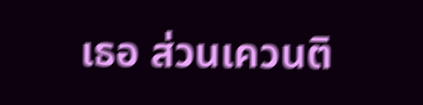เธอ ส่วนเควนติ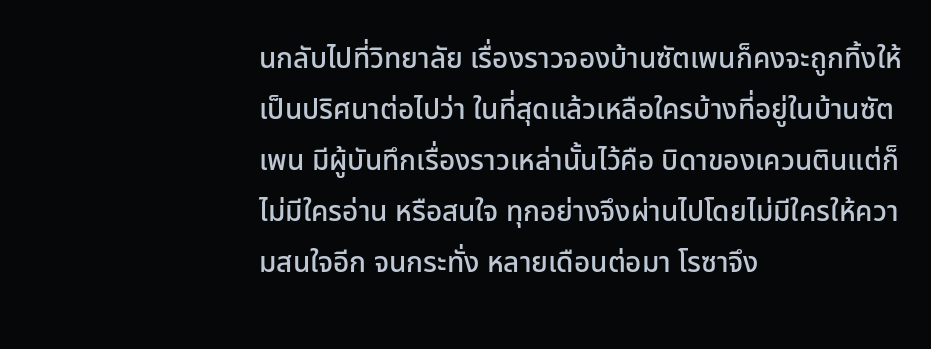นกลับไปที่วิทยาลัย เรื่องราวจองบ้านซัตเพนก็คงจะถูกทิ้งให้เป็นปริศนาต่อไปว่า ในที่สุดแล้วเหลือใครบ้างที่อยู่ในบ้านซัตเพน มีผู้บันทึกเรื่องราวเหล่านั้นไว้คือ บิดาของเควนตินแต่ก็ไม่มีใครอ่าน หรือสนใจ ทุกอย่างจึงผ่านไปโดยไม่มีใครให้ความสนใจอีก จนกระทั่ง หลายเดือนต่อมา โรซาจึง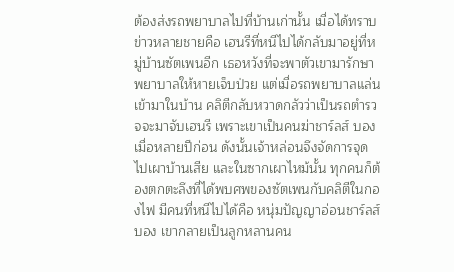ต้องส่งรถพยาบาลไปที่บ้านเก่านั้น เมื่อได้ทราบข่าวหลายชายคือ เฮนรีที่หนีไปได้กลับมาอยู่ที่หมู่บ้านซัตเพนอีก เธอหวังที่จะพาตัวเขามารักษาพยาบาลให้หายเจ็บป่วย แต่เมื่อรถพยาบาลแล่นเข้ามาในบ้าน คลิตีกลับหวาดกลัวว่าเป็นรถตำรวจจะมาจับเฮนรี เพราะเขาเป็นคนฆ่าชาร์ลส์ บองเมื่อหลายปีก่อน ดังนั้นเจ้าหล่อนจึงจัดการจุดไปเผาบ้านเสีย และในซากเผาไหม้นั้น ทุกคนก็ต้องตกตะลึงที่ได้พบศพของซัตเพนกับคลิตีในกองไฟ มีคนที่หนีไปได้คือ หนุ่มปัญญาอ่อนชาร์ลส์ บอง เขากลายเป็นลูกหลานคน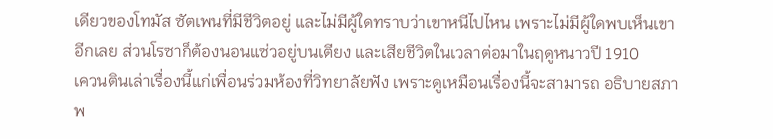เดียวของโทมัส ซัตเพนที่มีชีวิตอยู่ และไม่มีผู้ใดทราบว่าเขาหนีไปไหน เพราะไม่มีผู้ใดพบเห็นเขาอีกเลย ส่วนโรซาก็ต้องนอนแซ่วอยู่บนเตียง และเสียชีวิตในเวลาต่อมาในฤดูหนาวปี 1910
เควนตินเล่าเรื่องนี้แก่เพื่อนร่วมห้องที่วิทยาลัยฟัง เพราะดูเหมือนเรื่องนี้จะสามารถ อธิบายสภาพ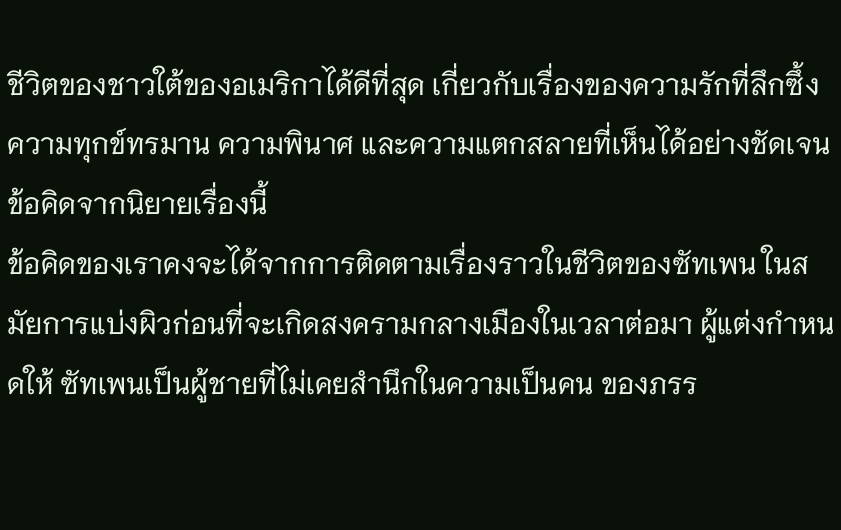ชีวิตของชาวใต้ของอเมริกาได้ดีที่สุด เกี่ยวกับเรื่องของความรักที่ลึกซึ้ง ความทุกข์ทรมาน ความพินาศ และความแตกสลายที่เห็นได้อย่างชัดเจน
ข้อคิดจากนิยายเรื่องนี้
ข้อคิดของเราคงจะได้จากการติดตามเรื่องราวในชีวิตของซัทเพน ในสมัยการแบ่งผิวก่อนที่จะเกิดสงครามกลางเมืองในเวลาต่อมา ผู้แต่งกำหนดให้ ซัทเพนเป็นผู้ชายที่ไม่เคยสำนึกในความเป็นคน ของภรร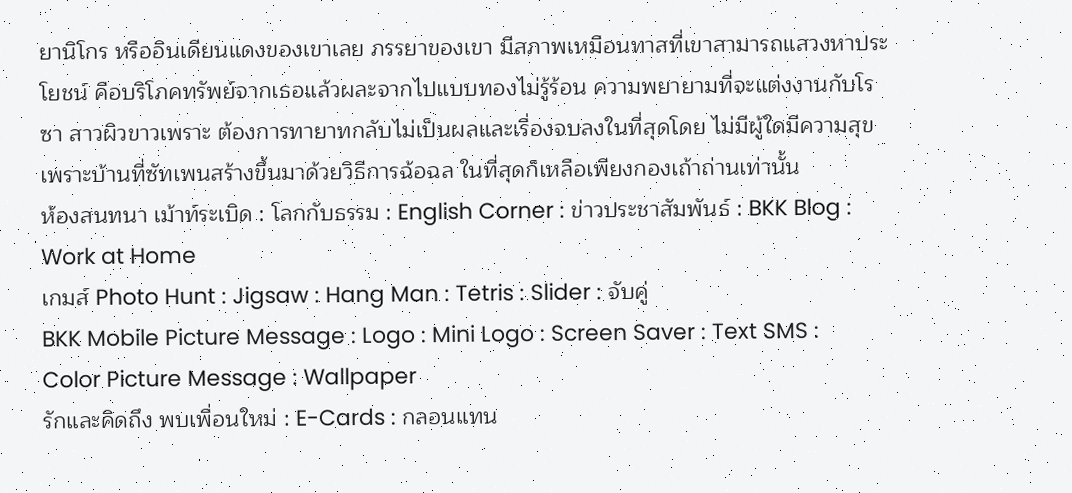ยานิโกร หรืออินเดียนแดงของเขาเลย ภรรยาของเขา มีสภาพเหมือนทาสที่เขาสามารถแสวงหาประโยชน์ คือบริโภคทรัพย์จากเธอแล้วผละจากไปแบบทองไม่รู้ร้อน ความพยายามที่จะแต่งงานกับโรซา สาวผิวขาวเพราะ ต้องการทายาทกลับไม่เป็นผลและเรื่องจบลงในที่สุดโดย ไม่มีผู้ใดมีความสุขเพราะบ้านที่ซัทเพนสร้างขึ้นมาด้วยวิธีการฉ้อฉล ในที่สุดก็เหลือเพียงกองเถ้าถ่านเท่านั้น
ห้องสนทนา เม้าท์ระเบิด : โลกกับธรรม : English Corner : ข่าวประชาสัมพันธ์ : BKK Blog : Work at Home
เกมส์ Photo Hunt : Jigsaw : Hang Man : Tetris : Slider : จับคู่
BKK Mobile Picture Message : Logo : Mini Logo : Screen Saver : Text SMS : Color Picture Message : Wallpaper
รักและคิดถึง พบเพื่อนใหม่ : E-Cards : กลอนแทน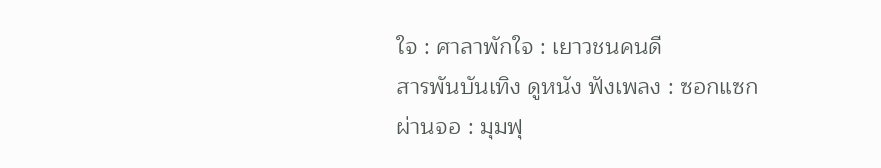ใจ : ศาลาพักใจ : เยาวชนคนดี
สารพันบันเทิง ดูหนัง ฟังเพลง : ซอกแซกผ่านจอ : มุมฟุ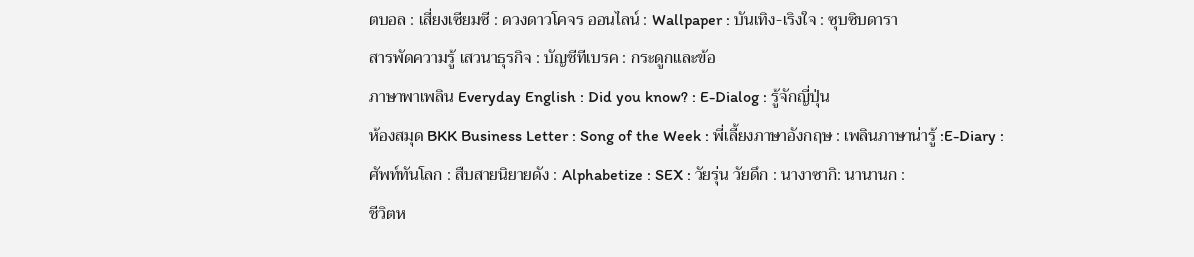ตบอล : เสี่ยงเซียมซี : ดวงดาวโคจร ออนไลน์ : Wallpaper : บันเทิง-เริงใจ : ซุบซิบดารา
สารพัดความรู้ เสวนาธุรกิจ : บัญชีทีเบรค : กระดูกและข้อ
ภาษาพาเพลิน Everyday English : Did you know? : E-Dialog : รู้จักญี่ปุ่น
ห้องสมุด BKK Business Letter : Song of the Week : พี่เลี้ยงภาษาอังกฤษ : เพลินภาษาน่ารู้ :E-Diary :
ศัพท์ทันโลก : สืบสายนิยายดัง : Alphabetize : SEX : วัยรุ่น วัยดึก : นางาซากิ: นานานก :
ชีวิตห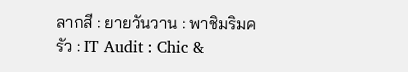ลากสี : ยายวันวาน : พาชิมริมครัว : IT Audit : Chic &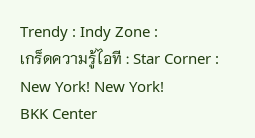Trendy : Indy Zone :
เกร็ดความรู้ไอที : Star Corner : New York! New York!
BKK Center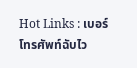Hot Links : เบอร์โทรศัพท์ฉับไว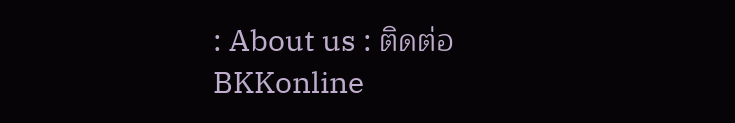: About us : ติดต่อ BKKonline